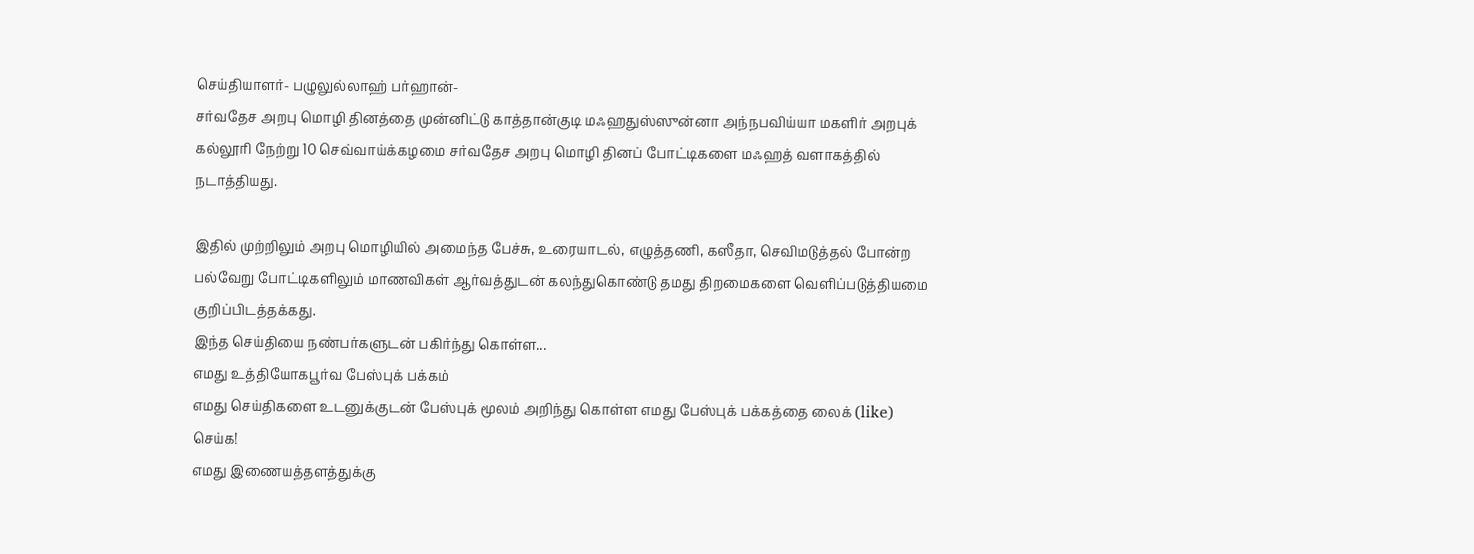செய்தியாளர்- பழுலுல்லாஹ் பர்ஹான்-
சர்வதேச அறபு மொழி தினத்தை முன்னிட்டு காத்தான்குடி மஃஹதுஸ்ஸுன்னா அந்நபவிய்யா மகளிர் அறபுக் கல்லூரி நேற்று 10 செவ்வாய்க்கழமை சர்வதேச அறபு மொழி தினப் போட்டிகளை மஃஹத் வளாகத்தில் நடாத்தியது.

இதில் முற்றிலும் அறபு மொழியில் அமைந்த பேச்சு, உரையாடல், எழுத்தணி, கஸீதா, செவிமடுத்தல் போன்ற பல்வேறு போட்டிகளிலும் மாணவிகள் ஆர்வத்துடன் கலந்துகொண்டு தமது திறமைகளை வெளிப்படுத்தியமை குறிப்பிடத்தக்கது.
இந்த செய்தியை நண்பர்களுடன் பகிர்ந்து கொள்ள...
எமது உத்தியோகபூர்வ பேஸ்புக் பக்கம்
எமது செய்திகளை உடனுக்குடன் பேஸ்புக் மூலம் அறிந்து கொள்ள எமது பேஸ்புக் பக்கத்தை லைக் (like) செய்க!
எமது இணையத்தளத்துக்கு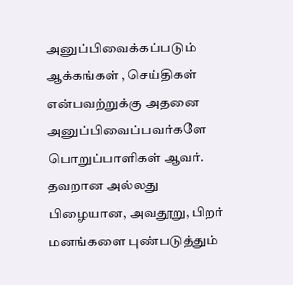அனுப்பிவைக்கப்படும் ஆக்கங்கள் , செய்திகள் என்பவற்றுக்கு அதனை அனுப்பிவைப்பவர்களே பொறுப்பாளிகள் ஆவர். தவறான அல்லது பிழையான, அவதூறு, பிறர் மனங்களை புண்படுத்தும்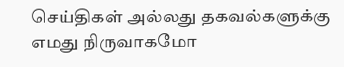செய்திகள் அல்லது தகவல்களுக்கு எமது நிருவாகமோ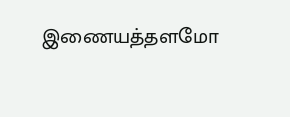இணையத்தளமோ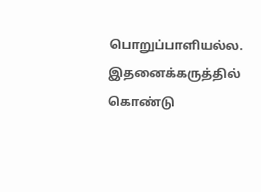பொறுப்பாளியல்ல. இதனைக்கருத்தில் கொண்டு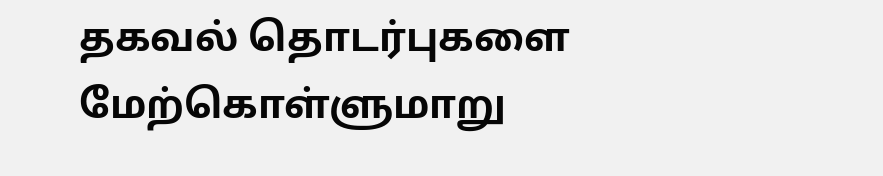தகவல் தொடர்புகளை மேற்கொள்ளுமாறு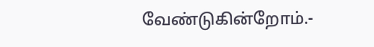வேண்டுகின்றோம்.-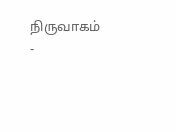நிருவாகம் -